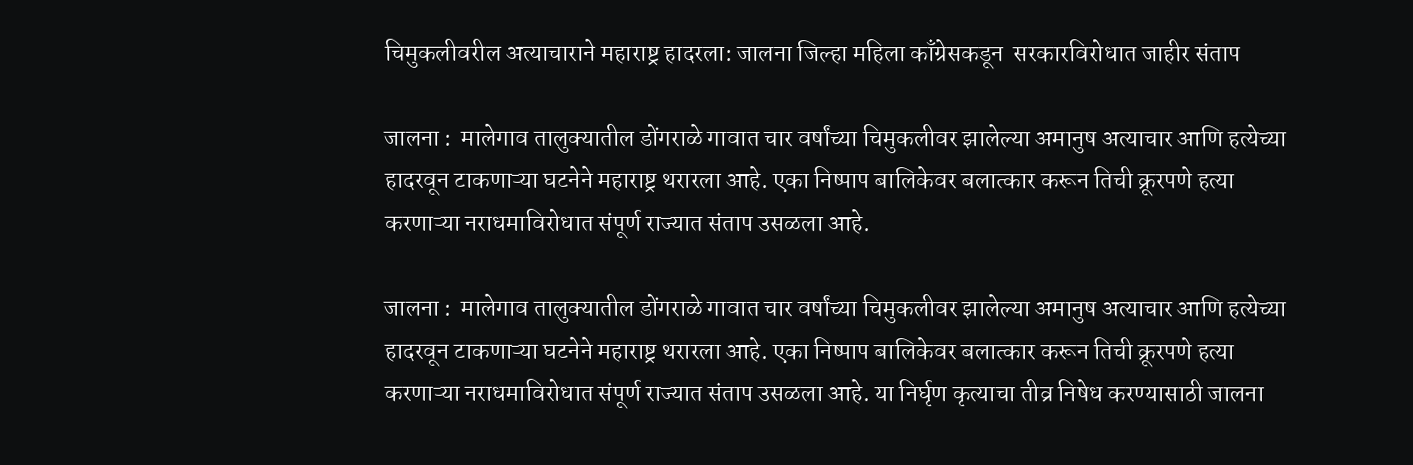चिमुकलीवरील अत्याचाराने महाराष्ट्र हादरला: जालना जिल्हा महिला काँग्रेसकडून  सरकारविरोधात जाहीर संताप

जालना :  मालेगाव तालुक्यातील डोंगराळे गावात चार वर्षांच्या चिमुकलीवर झालेल्या अमानुष अत्याचार आणि हत्येच्या हादरवून टाकणाऱ्या घटनेने महाराष्ट्र थरारला आहे. एका निष्पाप बालिकेवर बलात्कार करून तिची क्रूरपणे हत्या करणाऱ्या नराधमाविरोधात संपूर्ण राज्यात संताप उसळला आहे.

जालना :  मालेगाव तालुक्यातील डोंगराळे गावात चार वर्षांच्या चिमुकलीवर झालेल्या अमानुष अत्याचार आणि हत्येच्या हादरवून टाकणाऱ्या घटनेने महाराष्ट्र थरारला आहे. एका निष्पाप बालिकेवर बलात्कार करून तिची क्रूरपणे हत्या करणाऱ्या नराधमाविरोधात संपूर्ण राज्यात संताप उसळला आहे. या निर्घृण कृत्याचा तीव्र निषेध करण्यासाठी जालना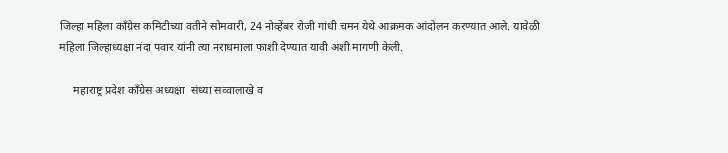जिल्हा महिला काँग्रेस कमिटीच्या वतीने सोमवारी, 24 नोव्हेंबर रोजी गांधी चमन येथे आक्रमक आंदोलन करण्यात आले. यावेळी महिला जिल्हाध्यक्षा नंदा पवार यांनी त्या नराधमाला फाशी देण्यात यावी अशी मागणी केली.

     महाराष्ट्र प्रदेश काँग्रेस अध्यक्षा  संध्या सव्वालाखे व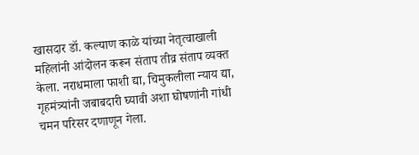खासदार डॉ. कल्याण काळे यांच्या नेतृत्वाखाली  महिलांनी आंदोलन करून संताप तीव्र संताप व्यक्त केला. नराधमाला फाशी द्या, चिमुकलीला न्याय द्या, गृहमंत्र्यांनी जबाबदारी घ्यावी अशा घोषणांनी गांधी चमन परिसर दणाणून गेला.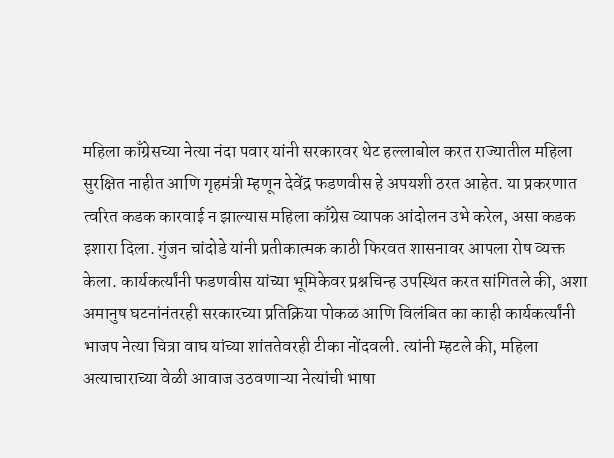महिला काँग्रेसच्या नेत्या नंदा पवार यांनी सरकारवर थेट हल्लाबोल करत राज्यातील महिला सुरक्षित नाहीत आणि गृहमंत्री म्हणून देवेंद्र फडणवीस हे अपयशी ठरत आहेत. या प्रकरणात त्वरित कडक कारवाई न झाल्यास महिला काँग्रेस व्यापक आंदोलन उभे करेल, असा कडक इशारा दिला. गुंजन चांदोडे यांनी प्रतीकात्मक काठी फिरवत शासनावर आपला रोष व्यक्त केला. कार्यकर्त्यांनी फडणवीस यांच्या भूमिकेवर प्रश्नचिन्ह उपस्थित करत सांगितले की, अशा अमानुष घटनांनंतरही सरकारच्या प्रतिक्रिया पोकळ आणि विलंबित का काही कार्यकर्त्यांनी भाजप नेत्या चित्रा वाघ यांच्या शांततेवरही टीका नोंदवली. त्यांनी म्हटले की, महिला अत्याचाराच्या वेळी आवाज उठवणाऱ्या नेत्यांची भाषा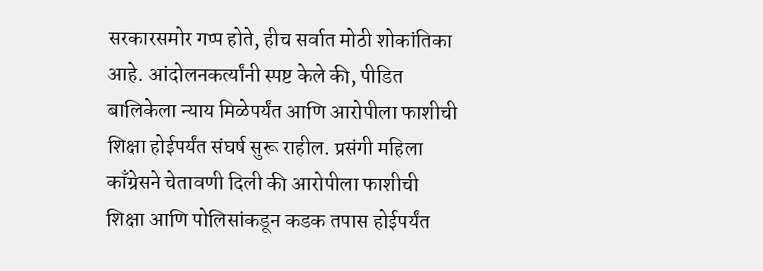सरकारसमोर गप्प होते, हीच सर्वात मोठी शोकांतिका आहे. आंदोलनकर्त्यांनी स्पष्ट केले की, पीडित बालिकेला न्याय मिळेपर्यंत आणि आरोपीला फाशीची शिक्षा होईपर्यंत संघर्ष सुरू राहील. प्रसंगी महिला काँग्रेसने चेतावणी दिली की आरोपीला फाशीची शिक्षा आणि पोलिसांकडून कडक तपास होईपर्यंत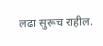लढा सुरूच राहील.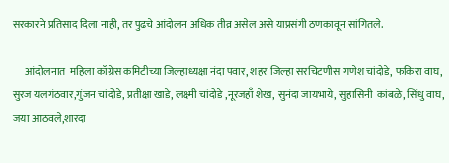सरकारने प्रतिसाद दिला नाही, तर पुढचे आंदोलन अधिक तीव्र असेल असे याप्रसंगी ठणकावून सांगितले.

      आंदोलनात  महिला कॉग्रेस कमिटीच्या जिल्हाध्यक्षा नंदा पवार, शहर जिल्हा सरचिटणीस गणेश चांदोडे, फकिरा वाघ, सुरज यलगंठवार,गुंजन चांदोडे, प्रतीक्षा खाडे, लक्ष्मी चांदोडे ,नूरजहाँ शेख, सुनंदा जायभाये, सुहासिनी  कांबळे, सिंधु वाघ, जया आठवले,शारदा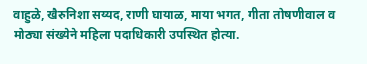वाहुळे, खैरुनिशा सय्यद, राणी घायाळ, माया भगत, गीता तोषणीवाल व मोठ्या संख्येने महिला पदाधिकारी उपस्थित होत्या.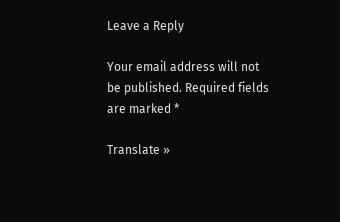Leave a Reply

Your email address will not be published. Required fields are marked *

Translate »